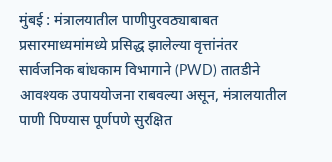मुंबई : मंत्रालयातील पाणीपुरवठ्याबाबत प्रसारमाध्यमांमध्ये प्रसिद्ध झालेल्या वृत्तांनंतर सार्वजनिक बांधकाम विभागाने (PWD) तातडीने आवश्यक उपाययोजना राबवल्या असून, मंत्रालयातील पाणी पिण्यास पूर्णपणे सुरक्षित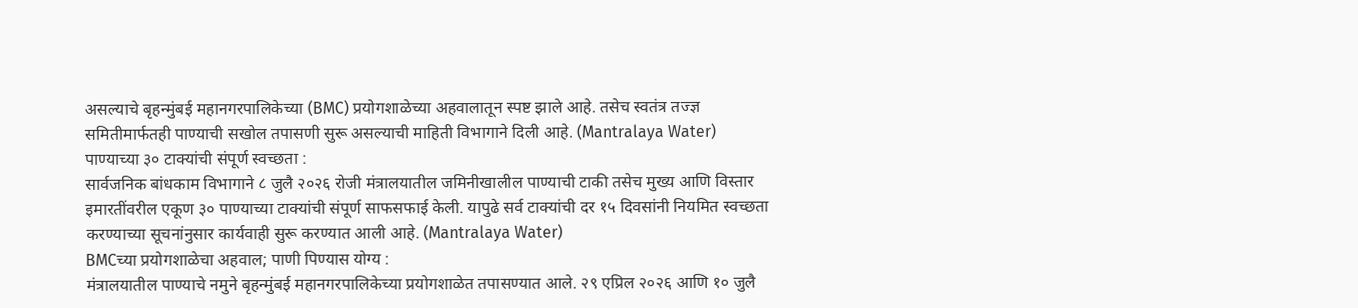असल्याचे बृहन्मुंबई महानगरपालिकेच्या (BMC) प्रयोगशाळेच्या अहवालातून स्पष्ट झाले आहे. तसेच स्वतंत्र तज्ज्ञ समितीमार्फतही पाण्याची सखोल तपासणी सुरू असल्याची माहिती विभागाने दिली आहे. (Mantralaya Water)
पाण्याच्या ३० टाक्यांची संपूर्ण स्वच्छता :
सार्वजनिक बांधकाम विभागाने ८ जुलै २०२६ रोजी मंत्रालयातील जमिनीखालील पाण्याची टाकी तसेच मुख्य आणि विस्तार इमारतींवरील एकूण ३० पाण्याच्या टाक्यांची संपूर्ण साफसफाई केली. यापुढे सर्व टाक्यांची दर १५ दिवसांनी नियमित स्वच्छता करण्याच्या सूचनांनुसार कार्यवाही सुरू करण्यात आली आहे. (Mantralaya Water)
BMCच्या प्रयोगशाळेचा अहवाल; पाणी पिण्यास योग्य :
मंत्रालयातील पाण्याचे नमुने बृहन्मुंबई महानगरपालिकेच्या प्रयोगशाळेत तपासण्यात आले. २९ एप्रिल २०२६ आणि १० जुलै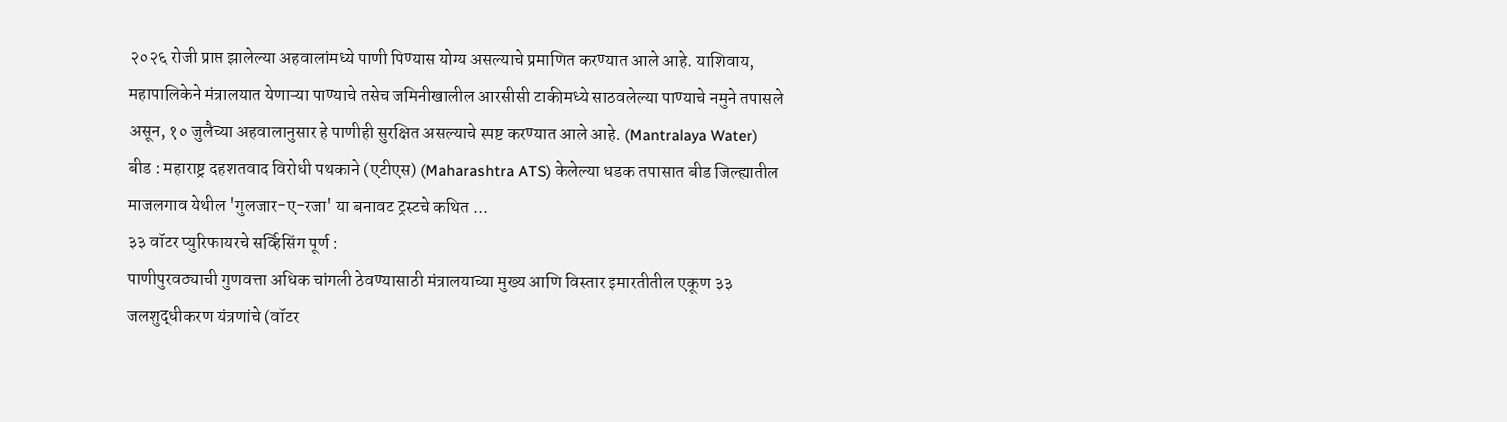२०२६ रोजी प्राप्त झालेल्या अहवालांमध्ये पाणी पिण्यास योग्य असल्याचे प्रमाणित करण्यात आले आहे. याशिवाय, महापालिकेने मंत्रालयात येणाऱ्या पाण्याचे तसेच जमिनीखालील आरसीसी टाकीमध्ये साठवलेल्या पाण्याचे नमुने तपासले असून, १० जुलैच्या अहवालानुसार हे पाणीही सुरक्षित असल्याचे स्पष्ट करण्यात आले आहे. (Mantralaya Water)
बीड : महाराष्ट्र दहशतवाद विरोधी पथकाने (एटीएस) (Maharashtra ATS) केलेल्या धडक तपासात बीड जिल्ह्यातील माजलगाव येथील 'गुलजार-ए-रजा' या बनावट ट्रस्टचे कथित ...
३३ वॉटर प्युरिफायरचे सर्व्हिसिंग पूर्ण :
पाणीपुरवठ्याची गुणवत्ता अधिक चांगली ठेवण्यासाठी मंत्रालयाच्या मुख्य आणि विस्तार इमारतीतील एकूण ३३ जलशुद्धीकरण यंत्रणांचे (वॉटर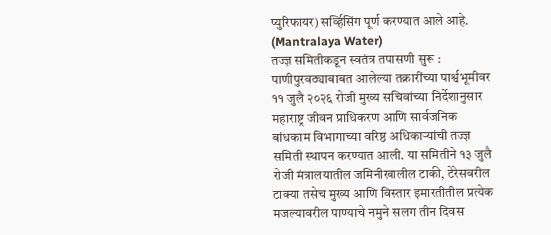प्युरिफायर) सर्व्हिसिंग पूर्ण करण्यात आले आहे. (Mantralaya Water)
तज्ज्ञ समितीकडून स्वतंत्र तपासणी सुरू :
पाणीपुरवठ्याबाबत आलेल्या तक्रारींच्या पार्श्वभूमीवर ११ जुलै २०२६ रोजी मुख्य सचिवांच्या निर्देशानुसार महाराष्ट्र जीवन प्राधिकरण आणि सार्वजनिक बांधकाम विभागाच्या वरिष्ठ अधिकाऱ्यांची तज्ज्ञ समिती स्थापन करण्यात आली. या समितीने १३ जुलै रोजी मंत्रालयातील जमिनीखालील टाकी, टेरेसवरील टाक्या तसेच मुख्य आणि विस्तार इमारतीतील प्रत्येक मजल्यावरील पाण्याचे नमुने सलग तीन दिवस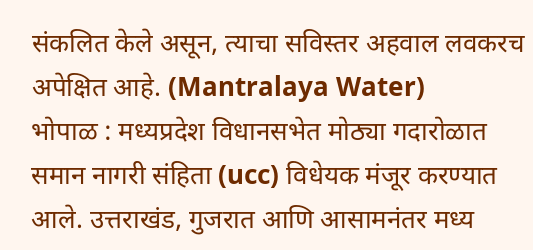संकलित केले असून, त्याचा सविस्तर अहवाल लवकरच अपेक्षित आहे. (Mantralaya Water)
भोपाळ : मध्यप्रदेश विधानसभेत मोठ्या गदारोळात समान नागरी संहिता (ucc) विधेयक मंजूर करण्यात आले. उत्तराखंड, गुजरात आणि आसामनंतर मध्य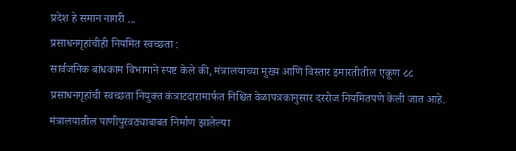प्रदेश हे समान नागरी ...
प्रसाधनगृहांचीही नियमित स्वच्छता :
सार्वजनिक बांधकाम विभागाने स्पष्ट केले की, मंत्रालयाच्या मुख्य आणि विस्तार इमारतीतील एकूण ८८ प्रसाधनगृहांची स्वच्छता नियुक्त कंत्राटदारामार्फत निश्चित वेळापत्रकानुसार दररोज नियमितपणे केली जात आहे. मंत्रालयातील पाणीपुरवठ्याबाबत निर्माण झालेल्या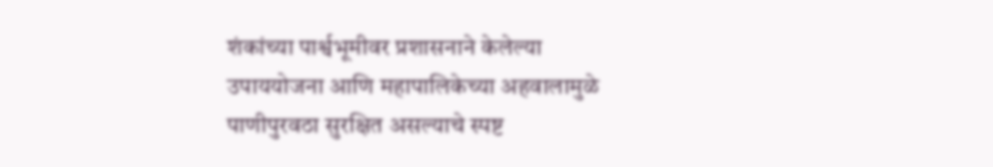शंकांच्या पार्श्वभूमीवर प्रशासनाने केलेल्या उपाययोजना आणि महापालिकेच्या अहवालामुळे पाणीपुरवठा सुरक्षित असल्याचे स्पष्ट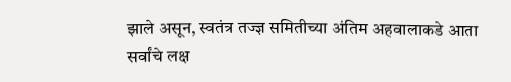झाले असून, स्वतंत्र तज्ज्ञ समितीच्या अंतिम अहवालाकडे आता सर्वांचे लक्ष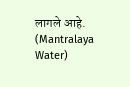लागले आहे. (Mantralaya Water)